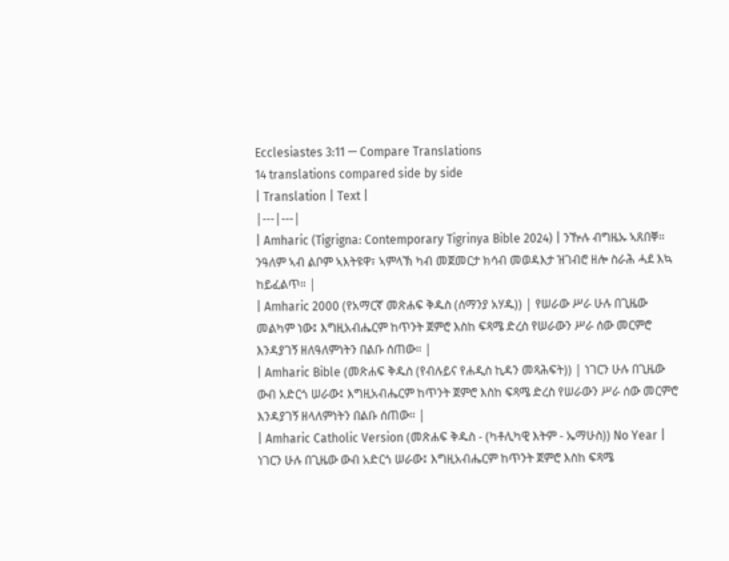Ecclesiastes 3:11 — Compare Translations
14 translations compared side by side
| Translation | Text |
|---|---|
| Amharic (Tigrigna: Contemporary Tigrinya Bible 2024) | ንዅሉ ብግዜኡ ኣጸበቐ። ንዓለም ኣብ ልቦም ኣእትዩዋ፣ ኣምላኽ ካብ መጀመርታ ክሳብ መወዳእታ ዝገብሮ ዘሎ ስራሕ ሓደ እኳ ከይፈልጥ። |
| Amharic 2000 (የአማርኛ መጽሐፍ ቅዱስ (ሰማንያ አሃዱ)) | የሠራው ሥራ ሁሉ በጊዜው መልካም ነው፤ እግዚአብሔርም ከጥንት ጀምሮ እስከ ፍጻሜ ድረስ የሠራውን ሥራ ሰው መርምሮ እንዳያገኝ ዘለዓለምነትን በልቡ ሰጠው። |
| Amharic Bible (መጽሐፍ ቅዱስ (የብሉይና የሐዲስ ኪዳን መጻሕፍት)) | ነገርን ሁሉ በጊዜው ውብ አድርጎ ሠራው፤ እግዚአብሔርም ከጥንት ጀምሮ እስከ ፍጻሜ ድረስ የሠራውን ሥራ ሰው መርምሮ እንዳያገኝ ዘላለምነትን በልቡ ሰጠው። |
| Amharic Catholic Version (መጽሐፍ ቅዱስ - (ካቶሊካዊ እትም - ኤማሁስ)) No Year | ነገርን ሁሉ በጊዜው ውብ አድርጎ ሠራው፤ እግዚአብሔርም ከጥንት ጀምሮ እስከ ፍጻሜ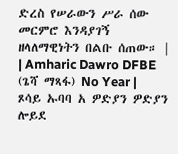ድረስ የሠራውን ሥራ ሰው መርምሮ እንዳያገኝ ዘላለማዊነትን በልቡ ሰጠው። |
| Amharic Dawro DFBE (ጌሻ ማጻፋ) No Year | ጾሳይ ኡባባ አ ዎድያን ዎድያን ሎይደ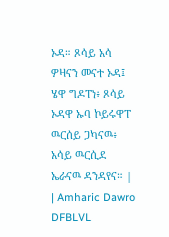ኦዳ። ጾሳይ አሳ ዎዛናን መናተ ኦዳ፤ ሄዋ ግዶፐነ፥ ጾሳይ ኦዳዋ ኡባ ኮይሩዋፐ ዉርሰይ ጋካናዉ፥ አሳይ ዉርሲደ ኤራናዉ ዳንዳየና። |
| Amharic Dawro DFBLVL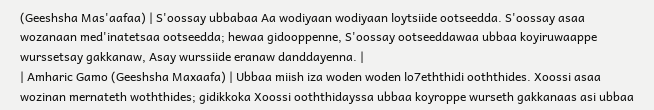(Geeshsha Mas'aafaa) | S'oossay ubbabaa Aa wodiyaan wodiyaan loytsiide ootseedda. S'oossay asaa wozanaan med'inatetsaa ootseedda; hewaa gidooppenne, S'oossay ootseeddawaa ubbaa koyiruwaappe wurssetsay gakkanaw, Asay wurssiide eranaw danddayenna. |
| Amharic Gamo (Geeshsha Maxaafa) | Ubbaa miish iza woden woden lo7eththidi ooththides. Xoossi asaa wozinan mernateth woththides; gidikkoka Xoossi ooththidayssa ubbaa koyroppe wurseth gakkanaas asi ubbaa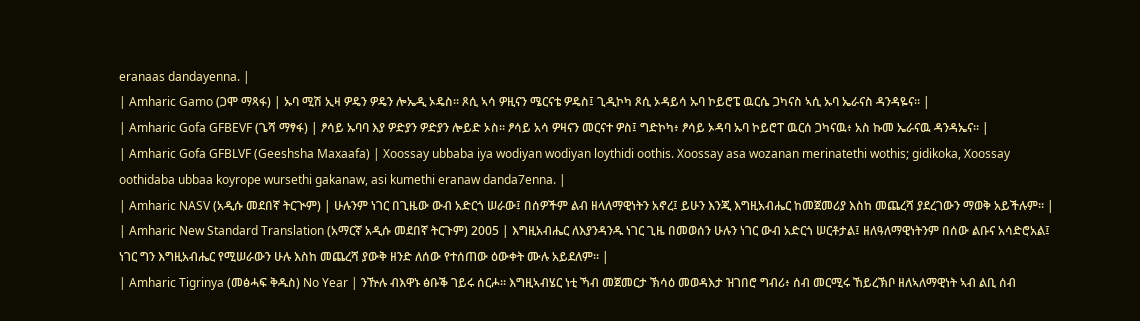eranaas dandayenna. |
| Amharic Gamo (ጋሞ ማጻፋ) | ኡባ ሚሽ ኢዛ ዎዴን ዎዴን ሎኤዲ ኦዴስ። ጾሲ ኣሳ ዎዚናን ሜርናቴ ዎዴስ፤ ጊዲኮካ ጾሲ ኦዳይሳ ኡባ ኮይሮፔ ዉርሴ ጋካናስ ኣሲ ኡባ ኤራናስ ዳንዳዬና። |
| Amharic Gofa GFBEVF (ጌሻ ማፃፋ) | ፆሳይ ኡባባ እያ ዎድያን ዎድያን ሎይድ ኦስ። ፆሳይ አሳ ዎዛናን መርናተ ዎስ፤ ግድኮካ፥ ፆሳይ ኦዳባ ኡባ ኮይሮፐ ዉርሰ ጋካናዉ፥ አስ ኩመ ኤራናዉ ዳንዳኤና። |
| Amharic Gofa GFBLVF (Geeshsha Maxaafa) | Xoossay ubbaba iya wodiyan wodiyan loythidi oothis. Xoossay asa wozanan merinatethi wothis; gidikoka, Xoossay oothidaba ubbaa koyrope wursethi gakanaw, asi kumethi eranaw danda7enna. |
| Amharic NASV (አዲሱ መደበኛ ትርጒም) | ሁሉንም ነገር በጊዜው ውብ አድርጎ ሠራው፤ በሰዎችም ልብ ዘላለማዊነትን አኖረ፤ ይሁን እንጂ እግዚአብሔር ከመጀመሪያ እስከ መጨረሻ ያደረገውን ማወቅ አይችሉም። |
| Amharic New Standard Translation (አማርኛ አዲሱ መደበኛ ትርጉም) 2005 | እግዚአብሔር ለእያንዳንዱ ነገር ጊዜ በመወሰን ሁሉን ነገር ውብ አድርጎ ሠርቶታል፤ ዘለዓለማዊነትንም በሰው ልቡና አሳድሮአል፤ ነገር ግን እግዚአብሔር የሚሠራውን ሁሉ እስከ መጨረሻ ያውቅ ዘንድ ለሰው የተሰጠው ዕውቀት ሙሉ አይደለም። |
| Amharic Tigrinya (መፅሓፍ ቅዱስ) No Year | ንዅሉ ብእዋኑ ፅቡቕ ገይሩ ሰርሖ። እግዚኣብሄር ነቲ ኻብ መጀመርታ ኽሳዕ መወዳእታ ዝገበሮ ግብሪ፥ ሰብ መርሚሩ ኸይረኽቦ ዘለኣለማዊነት ኣብ ልቢ ሰብ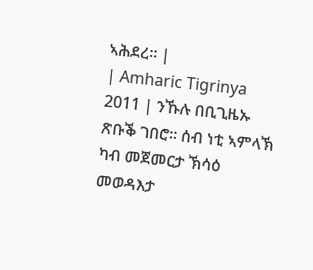ኣሕደረ። |
| Amharic Tigrinya 2011 | ንኹሉ በቢጊዜኡ ጽቡቕ ገበሮ። ሰብ ነቲ ኣምላኽ ካብ መጀመርታ ኽሳዕ መወዳእታ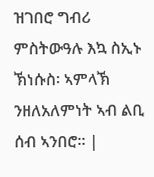ዝገበሮ ግብሪ ምስትውዓሉ እኳ ስኢኑ ኽነሱስ፡ ኣምላኽ ንዘለአለምነት ኣብ ልቢ ሰብ ኣንበሮ። |